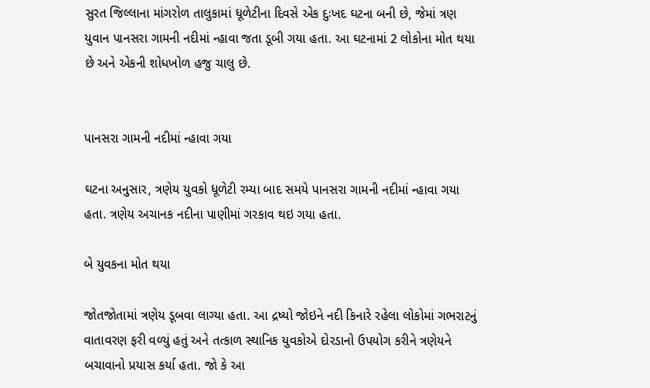સુરત જિલ્લાના માંગરોળ તાલુકામાં ધૂળેટીના દિવસે એક દુઃખદ ઘટના બની છે, જેમાં ત્રણ યુવાન પાનસરા ગામની નદીમાં ન્હાવા જતા ડૂબી ગયા હતા. આ ઘટનામાં 2 લોકોના મોત થયા છે અને એકની શોધખોળ હજુ ચાલુ છે.


પાનસરા ગામની નદીમાં ન્હાવા ગયા

ઘટના અનુસાર, ત્રણેય યુવકો ધૂળેટી રમ્યા બાદ સમયે પાનસરા ગામની નદીમાં ન્હાવા ગયા હતા. ત્રણેય અચાનક નદીના પાણીમાં ગરકાવ થઇ ગયા હતા.

બે યુવકના મોત થયા

જોતજોતામાં ત્રણેય ડૂબવા લાગ્યા હતા. આ દ્રષ્યો જોઇને નદી કિનારે રહેલા લોકોમાં ગભરાટનું વાતાવરણ ફરી વળ્યું હતું અને તત્કાળ સ્થાનિક યુવકોએ દોરડાનો ઉપયોગ કરીને ત્રણેયને બચાવાનો પ્રયાસ કર્યા હતા. જો કે આ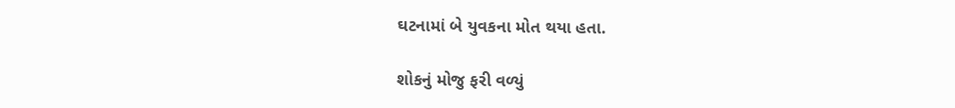ઘટનામાં બે યુવકના મોત થયા હતા.

શોકનું મોજુ ફરી વળ્યું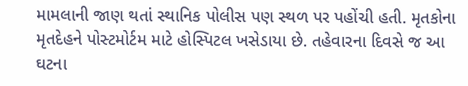મામલાની જાણ થતાં સ્થાનિક પોલીસ પણ સ્થળ પર પહોંચી હતી. મૃતકોના મૃતદેહને પોસ્ટમોર્ટમ માટે હોસ્પિટલ ખસેડાયા છે. તહેવારના દિવસે જ આ ઘટના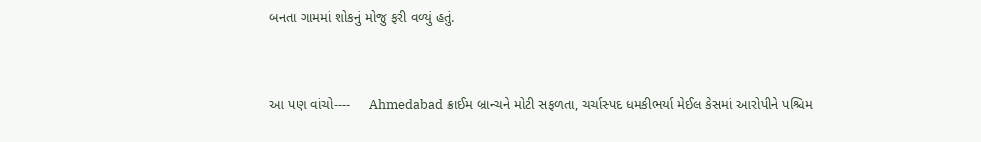બનતા ગામમાં શોકનું મોજુ ફરી વળ્યું હતું.



આ પણ વાંચો----     Ahmedabad ક્રાઈમ બ્રાન્ચને મોટી સફળતા, ચર્ચાસ્પદ ધમકીભર્યા મેઈલ કેસમાં આરોપીને પશ્ચિમ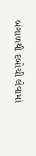બંગાળથી દબોચી લેવામાં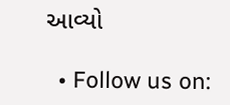આવ્યો

  • Follow us on: